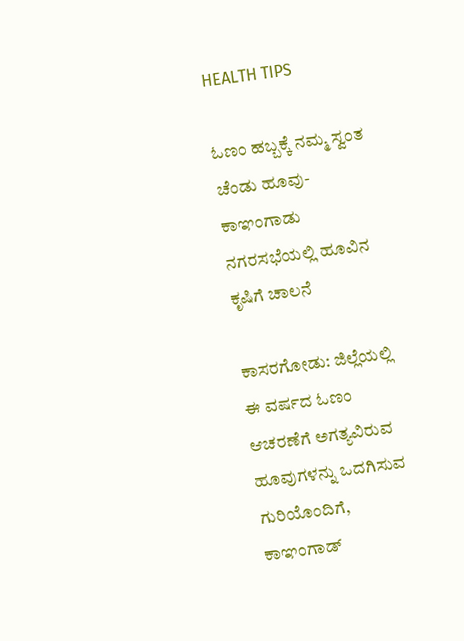HEALTH TIPS

ಓಣಂ ಹಬ್ಬಕ್ಕೆ ನಮ್ಮ ಸ್ವಂತ ಚೆಂಡು ಹೂವು-ಕಾಞಂಗಾಡು ನಗರಸಭೆಯಲ್ಲಿ ಹೂವಿನ ಕೃಷಿಗೆ ಚಾಲನೆ

ಕಾಸರಗೋಡು: ಜಿಲ್ಲೆಯಲ್ಲಿ ಈ ವರ್ಷದ ಓಣಂ ಆಚರಣೆಗೆ ಅಗತ್ಯವಿರುವ ಹೂವುಗಳನ್ನು ಒದಗಿಸುವ ಗುರಿಯೊಂದಿಗೆ, ಕಾಞಂಗಾಡ್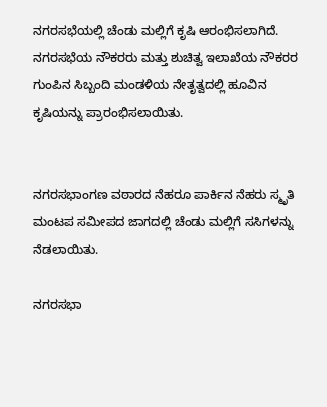ನಗರಸಭೆಯಲ್ಲಿ ಚೆಂಡು ಮಲ್ಲಿಗೆ ಕೃಷಿ ಆರಂಭಿಸಲಾಗಿದೆ.  ನಗರಸಭೆಯ ನೌಕರರು ಮತ್ತು ಶುಚಿತ್ವ ಇಲಾಖೆಯ ನೌಕರರ ಗುಂಪಿನ ಸಿಬ್ಬಂದಿ ಮಂಡಳಿಯ ನೇತೃತ್ವದಲ್ಲಿ ಹೂವಿನ ಕೃಷಿಯನ್ನು ಪ್ರಾರಂಭಿಸಲಾಯಿತು.


ನಗರಸಭಾಂಗಣ ವಠಾರದ ನೆಹರೂ ಪಾರ್ಕಿನ ನೆಹರು ಸ್ಮೃತಿ ಮಂಟಪ ಸಮೀಪದ ಜಾಗದಲ್ಲಿ ಚೆಂಡು ಮಲ್ಲಿಗೆ ಸಸಿಗಳನ್ನು ನೆಡಲಾಯಿತು.

ನಗರಸಭಾ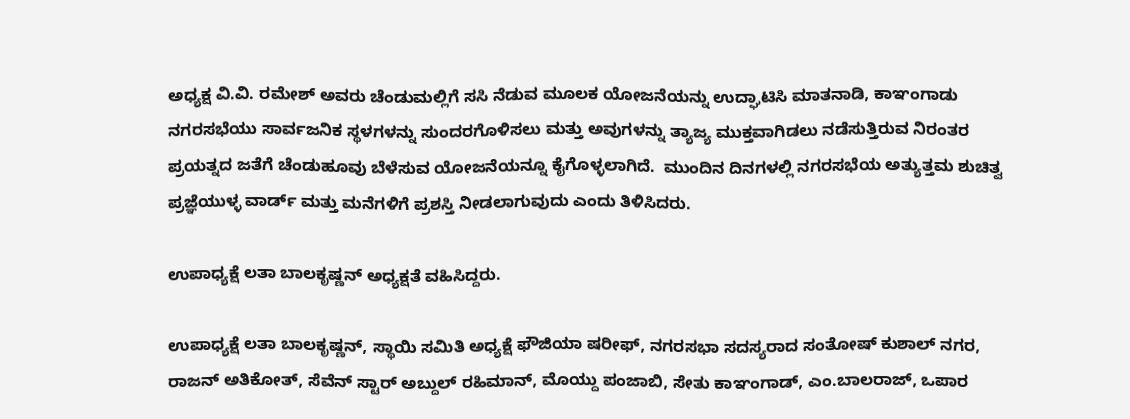ಅಧ್ಯಕ್ಷ ವಿ.ವಿ. ರಮೇಶ್ ಅವರು ಚೆಂಡುಮಲ್ಲಿಗೆ ಸಸಿ ನೆಡುವ ಮೂಲಕ ಯೋಜನೆಯನ್ನು ಉದ್ಘಾಟಿಸಿ ಮಾತನಾಡಿ, ಕಾಞಂಗಾಡು ನಗರಸಭೆಯು ಸಾರ್ವಜನಿಕ ಸ್ಥಳಗಳನ್ನು ಸುಂದರಗೊಳಿಸಲು ಮತ್ತು ಅವುಗಳನ್ನು ತ್ಯಾಜ್ಯ ಮುಕ್ತವಾಗಿಡಲು ನಡೆಸುತ್ತಿರುವ ನಿರಂತರ ಪ್ರಯತ್ನದ ಜತೆಗೆ ಚೆಂಡುಹೂವು ಬೆಳೆಸುವ ಯೋಜನೆಯನ್ನೂ ಕೈಗೊಳ್ಳಲಾಗಿದೆ.  ಮುಂದಿನ ದಿನಗಳಲ್ಲಿ ನಗರಸಭೆಯ ಅತ್ಯುತ್ತಮ ಶುಚಿತ್ವ ಪ್ರಜ್ಞೆಯುಳ್ಳ ವಾರ್ಡ್ ಮತ್ತು ಮನೆಗಳಿಗೆ ಪ್ರಶಸ್ತಿ ನೀಡಲಾಗುವುದು ಎಂದು ತಿಳಿಸಿದರು.

ಉಪಾಧ್ಯಕ್ಷೆ ಲತಾ ಬಾಲಕೃಷ್ಣನ್ ಅಧ್ಯಕ್ಷತೆ ವಹಿಸಿದ್ದರು.

ಉಪಾಧ್ಯಕ್ಷೆ ಲತಾ ಬಾಲಕೃಷ್ಣನ್, ಸ್ಥಾಯಿ ಸಮಿತಿ ಅಧ್ಯಕ್ಷೆ ಫೌಜಿಯಾ ಷರೀಫ್, ನಗರಸಭಾ ಸದಸ್ಯರಾದ ಸಂತೋಷ್ ಕುಶಾಲ್ ನಗರ, ರಾಜನ್ ಅತಿಕೋತ್, ಸೆವೆನ್ ಸ್ಟಾರ್ ಅಬ್ದುಲ್ ರಹಿಮಾನ್, ಮೊಯ್ದು ಪಂಜಾಬಿ, ಸೇತು ಕಾಞಂಗಾಡ್, ಎಂ.ಬಾಲರಾಜ್, ಒಪಾರ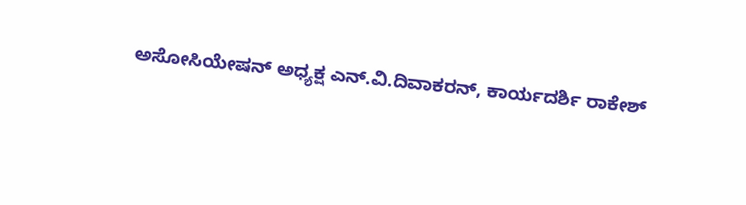ಅಸೋಸಿಯೇಷನ್ ಅಧ್ಯಕ್ಷ ಎನ್.ವಿ.ದಿವಾಕರನ್, ಕಾರ್ಯದರ್ಶಿ ರಾಕೇಶ್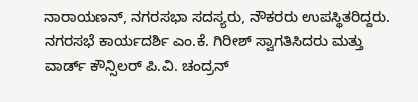ನಾರಾಯಣನ್, ನಗರಸಭಾ ಸದಸ್ಯರು, ನೌಕರರು ಉಪಸ್ಥಿತರಿದ್ದರು.  ನಗರಸಭೆ ಕಾರ್ಯದರ್ಶಿ ಎಂ.ಕೆ. ಗಿರೀಶ್ ಸ್ವಾಗತಿಸಿದರು ಮತ್ತು ವಾರ್ಡ್ ಕೌನ್ಸಿಲರ್ ಪಿ.ವಿ. ಚಂದ್ರನ್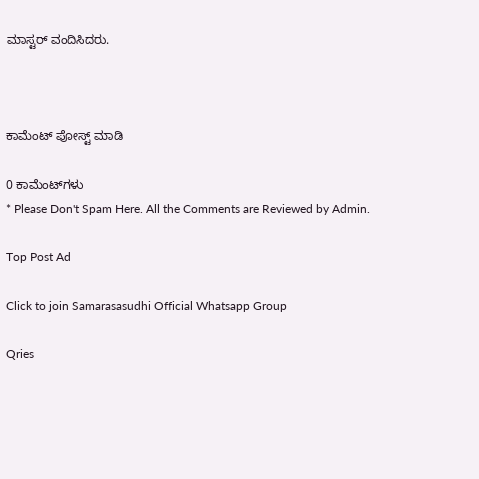ಮಾಸ್ಟರ್ ವಂದಿಸಿದರು.



ಕಾಮೆಂಟ್‌‌ ಪೋಸ್ಟ್‌ ಮಾಡಿ

0 ಕಾಮೆಂಟ್‌ಗಳು
* Please Don't Spam Here. All the Comments are Reviewed by Admin.

Top Post Ad

Click to join Samarasasudhi Official Whatsapp Group

Qries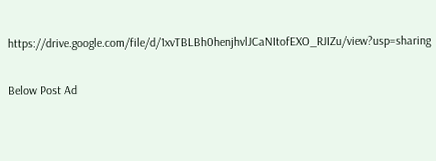https://drive.google.com/file/d/1xvTBLBh0henjhvlJCaNItofEXO_RJIZu/view?usp=sharing

Below Post Ad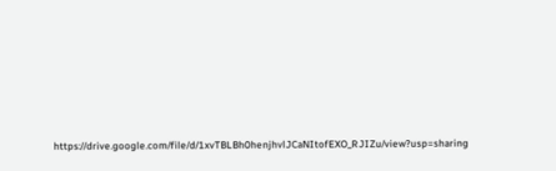https://drive.google.com/file/d/1xvTBLBh0henjhvlJCaNItofEXO_RJIZu/view?usp=sharing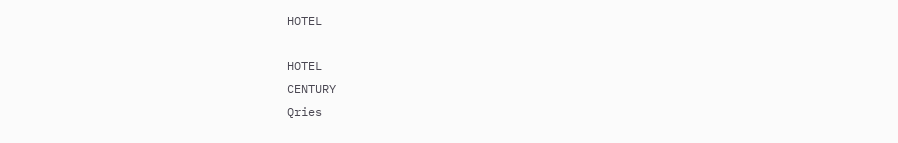HOTEL

HOTEL
CENTURY
Qries